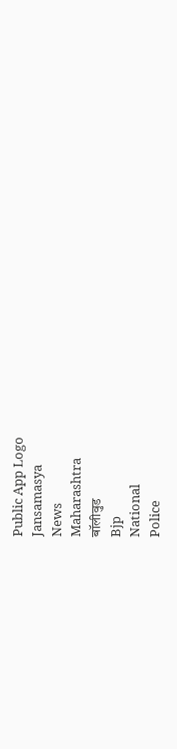Public App Logo
Jansamasya
News
Maharashtra
बॉलीवुड
Bjp
National
Police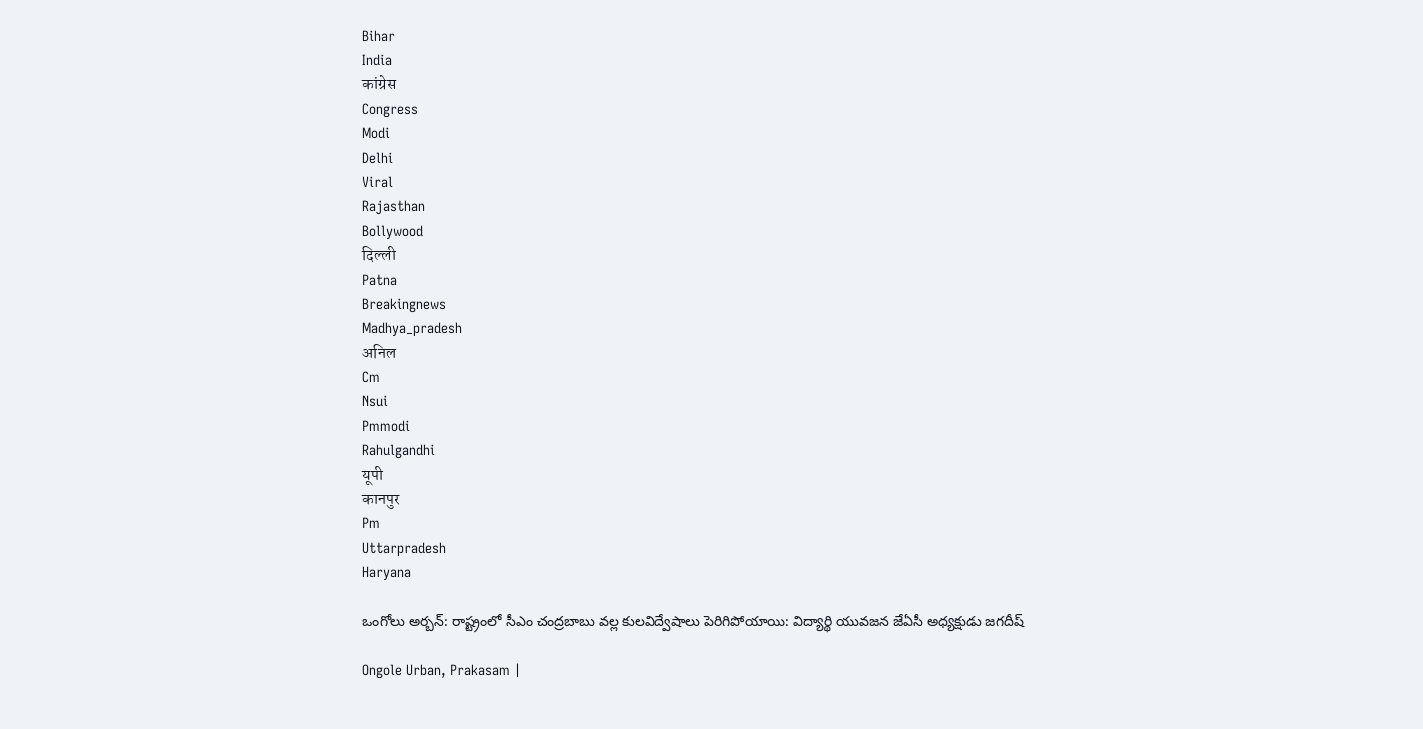Bihar
India
कांग्रेस
Congress
Modi
Delhi
Viral
Rajasthan
Bollywood
दिल्ली
Patna
Breakingnews
Madhya_pradesh
अनिल
Cm
Nsui
Pmmodi
Rahulgandhi
यूपी
कानपुर
Pm
Uttarpradesh
Haryana

ఒంగోలు అర్బన్: రాష్ట్రంలో సీఎం చంద్రబాబు వల్ల కులవిద్వేషాలు పెరిగిపోయాయి: విద్యార్థి యువజన జేఏసీ అధ్యక్షుడు జగదీష్

Ongole Urban, Prakasam |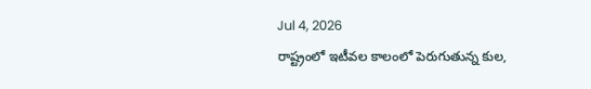Jul 4, 2026
రాష్ట్రంలో ఇటీవల కాలంలో పెరుగుతున్న కుల,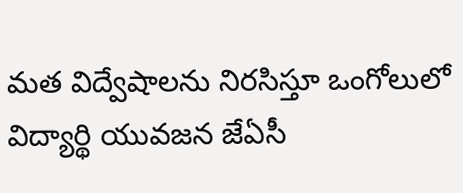మత విద్వేషాలను నిరసిస్తూ ఒంగోలులో విద్యార్థి యువజన జేఏసీ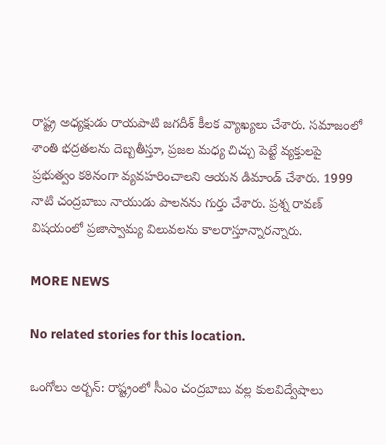రాష్ట్ర అధ్యక్షుడు రాయపాటి జగదీశ్ కీలక వ్యాఖ్యలు చేశారు. సమాజంలో శాంతి భద్రతలను దెబ్బతీస్తూ, ప్రజల మధ్య చిచ్చు పెట్టే వ్యక్తులపై ప్రభుత్వం కఠినంగా వ్యవహరించాలని ఆయన డిమాండ్ చేశారు. 1999 నాటి చంద్రబాబు నాయుడు పాలనను గుర్తు చేశారు. ప్రశ్న రావణ్ విషయంలో ప్రజాస్వామ్య విలువలను కాలరాస్తూన్నారన్నారు.

MORE NEWS

No related stories for this location.

ఒంగోలు అర్బన్: రాష్ట్రంలో సీఎం చంద్రబాబు వల్ల కులవిద్వేషాలు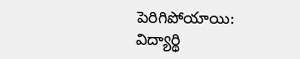పెరిగిపోయాయి: విద్యార్థి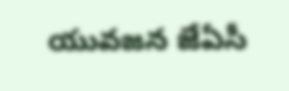యువజన జేఏసీ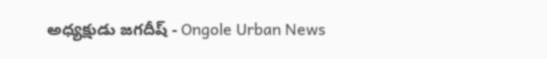అధ్యక్షుడు జగదీష్ - Ongole Urban News